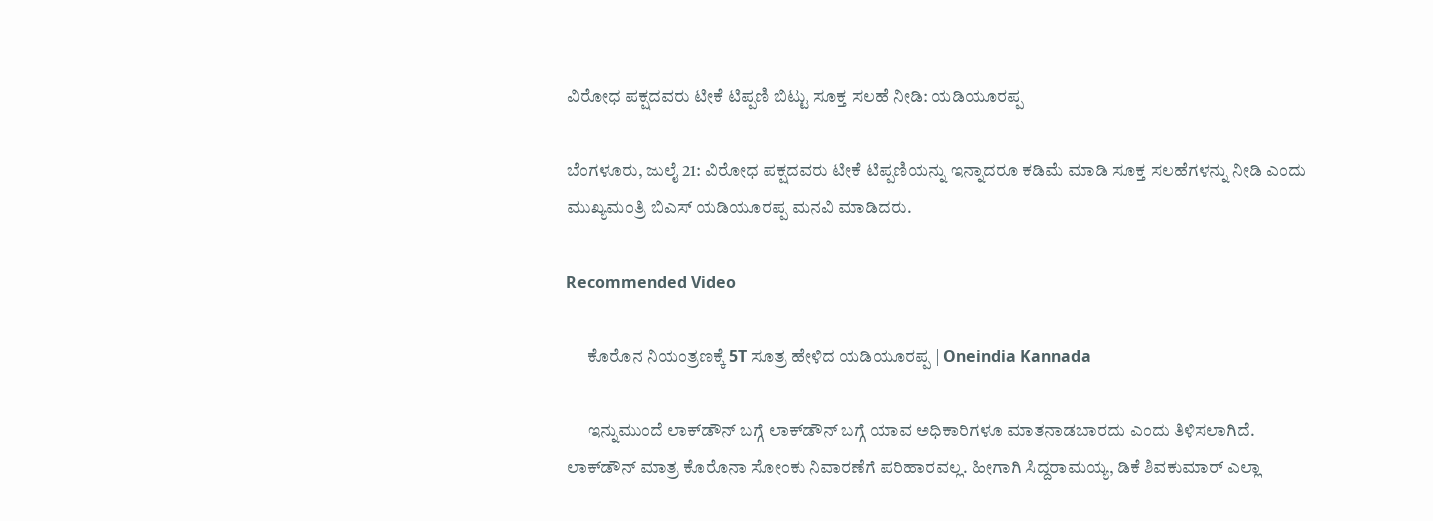ವಿರೋಧ ಪಕ್ಷದವರು ಟೀಕೆ ಟಿಪ್ಪಣಿ ಬಿಟ್ಟು ಸೂಕ್ತ ಸಲಹೆ ನೀಡಿ: ಯಡಿಯೂರಪ್ಪ

ಬೆಂಗಳೂರು, ಜುಲೈ 21: ವಿರೋಧ ಪಕ್ಷದವರು ಟೀಕೆ ಟಿಪ್ಪಣಿಯನ್ನು ಇನ್ನಾದರೂ ಕಡಿಮೆ ಮಾಡಿ ಸೂಕ್ತ ಸಲಹೆಗಳನ್ನು ನೀಡಿ ಎಂದು ಮುಖ್ಯಮಂತ್ರಿ ಬಿಎಸ್ ಯಡಿಯೂರಪ್ಪ ಮನವಿ ಮಾಡಿದರು.

Recommended Video

      ಕೊರೊನ ನಿಯಂತ್ರಣಕ್ಕೆ 5T ಸೂತ್ರ ಹೇಳಿದ ಯಡಿಯೂರಪ್ಪ | Oneindia Kannada

      ಇನ್ನುಮುಂದೆ ಲಾಕ್‌ಡೌನ್ ಬಗ್ಗೆ ಲಾಕ್‌ಡೌನ್ ಬಗ್ಗೆ ಯಾವ ಅಧಿಕಾರಿಗಳೂ ಮಾತನಾಡಬಾರದು ಎಂದು ತಿಳಿಸಲಾಗಿದೆ. ಲಾಕ್‌ಡೌನ್ ಮಾತ್ರ ಕೊರೊನಾ ಸೋಂಕು ನಿವಾರಣೆಗೆ ಪರಿಹಾರವಲ್ಲ. ಹೀಗಾಗಿ ಸಿದ್ದರಾಮಯ್ಯ, ಡಿಕೆ ಶಿವಕುಮಾರ್ ಎಲ್ಲಾ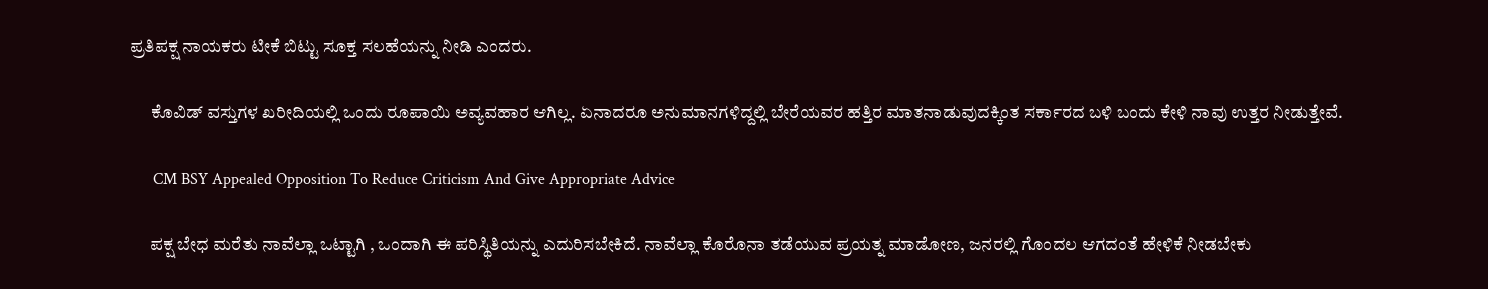ಪ್ರತಿಪಕ್ಷ ನಾಯಕರು ಟೀಕೆ ಬಿಟ್ಟು ಸೂಕ್ತ ಸಲಹೆಯನ್ನು ನೀಡಿ ಎಂದರು.

      ಕೊವಿಡ್ ವಸ್ತುಗಳ ಖರೀದಿಯಲ್ಲಿ ಒಂದು ರೂಪಾಯಿ ಅವ್ಯವಹಾರ ಆಗಿಲ್ಲ. ಏನಾದರೂ ಅನುಮಾನಗಳಿದ್ದಲ್ಲಿ ಬೇರೆಯವರ ಹತ್ತಿರ ಮಾತನಾಡುವುದಕ್ಕಿಂತ ಸರ್ಕಾರದ ಬಳಿ ಬಂದು ಕೇಳಿ ನಾವು ಉತ್ತರ ನೀಡುತ್ತೇವೆ.

      CM BSY Appealed Opposition To Reduce Criticism And Give Appropriate Advice

      ಪಕ್ಷ ಬೇಧ ಮರೆತು ನಾವೆಲ್ಲಾ ಒಟ್ಟಾಗಿ , ಒಂದಾಗಿ ಈ ಪರಿಸ್ಥಿತಿಯನ್ನು ಎದುರಿಸಬೇಕಿದೆ. ನಾವೆಲ್ಲಾ ಕೊರೊನಾ ತಡೆಯುವ ಪ್ರಯತ್ನ ಮಾಡೋಣ, ಜನರಲ್ಲಿ ಗೊಂದಲ ಆಗದಂತೆ ಹೇಳಿಕೆ ನೀಡಬೇಕು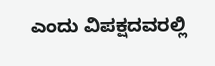ಎಂದು ವಿಪಕ್ಷದವರಲ್ಲಿ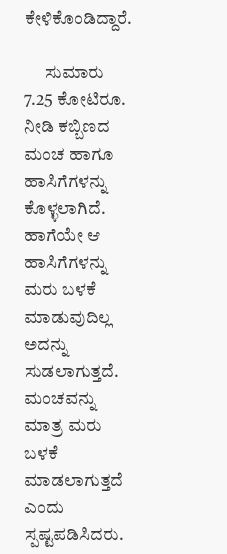ಕೇಳಿಕೊಂಡಿದ್ದಾರೆ.

      ಸುಮಾರು 7.25 ಕೋಟಿರೂ. ನೀಡಿ ಕಬ್ಬಿಣದ ಮಂಚ ಹಾಗೂ ಹಾಸಿಗೆಗಳನ್ನು ಕೊಳ್ಳಲಾಗಿದೆ. ಹಾಗೆಯೇ ಆ ಹಾಸಿಗೆಗಳನ್ನು ಮರು ಬಳಕೆ ಮಾಡುವುದಿಲ್ಲ ಅದನ್ನು ಸುಡಲಾಗುತ್ತದೆ. ಮಂಚವನ್ನು ಮಾತ್ರ ಮರು ಬಳಕೆ ಮಾಡಲಾಗುತ್ತದೆ ಎಂದು ಸ್ಪಷ್ಟಪಡಿಸಿದರು.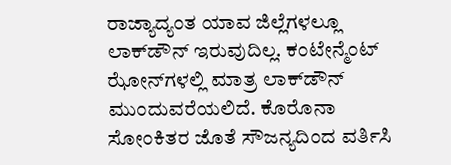ರಾಜ್ಯಾದ್ಯಂತ ಯಾವ ಜಿಲ್ಲೆಗಳಲ್ಲೂ ಲಾಕ್‌ಡೌನ್ ಇರುವುದಿಲ್ಲ. ಕಂಟೇನ್ಮೆಂಟ್ ಝೋನ್‌ಗಳಲ್ಲಿ ಮಾತ್ರ ಲಾಕ್‌ಡೌನ್ ಮುಂದುವರೆಯಲಿದೆ. ಕೊರೊನಾ ಸೋಂಕಿತರ ಜೊತೆ ಸೌಜನ್ಯದಿಂದ ವರ್ತಿಸಿ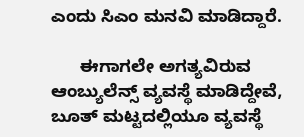ಎಂದು ಸಿಎಂ ಮನವಿ ಮಾಡಿದ್ದಾರೆ.

      ಈಗಾಗಲೇ ಅಗತ್ಯವಿರುವ ಆಂಬ್ಯುಲೆನ್ಸ್ ವ್ಯವಸ್ಥೆ ಮಾಡಿದ್ದೇವೆ, ಬೂತ್ ಮಟ್ಟದಲ್ಲಿಯೂ ವ್ಯವಸ್ಥೆ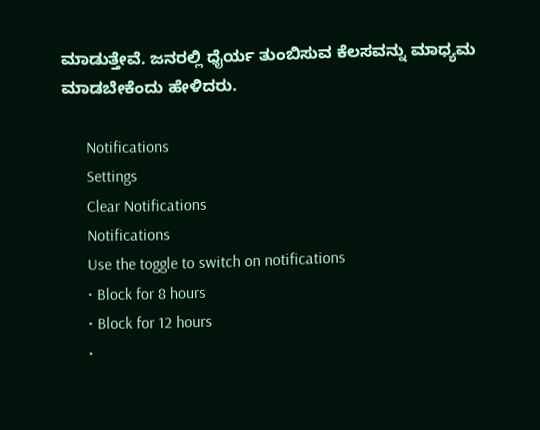ಮಾಡುತ್ತೇವೆ. ಜನರಲ್ಲಿ ಧೈರ್ಯ ತುಂಬಿಸುವ ಕೆಲಸವನ್ನು ಮಾಧ್ಯಮ ಮಾಡಬೇಕೆಂದು ಹೇಳಿದರು.

      Notifications
      Settings
      Clear Notifications
      Notifications
      Use the toggle to switch on notifications
      • Block for 8 hours
      • Block for 12 hours
      •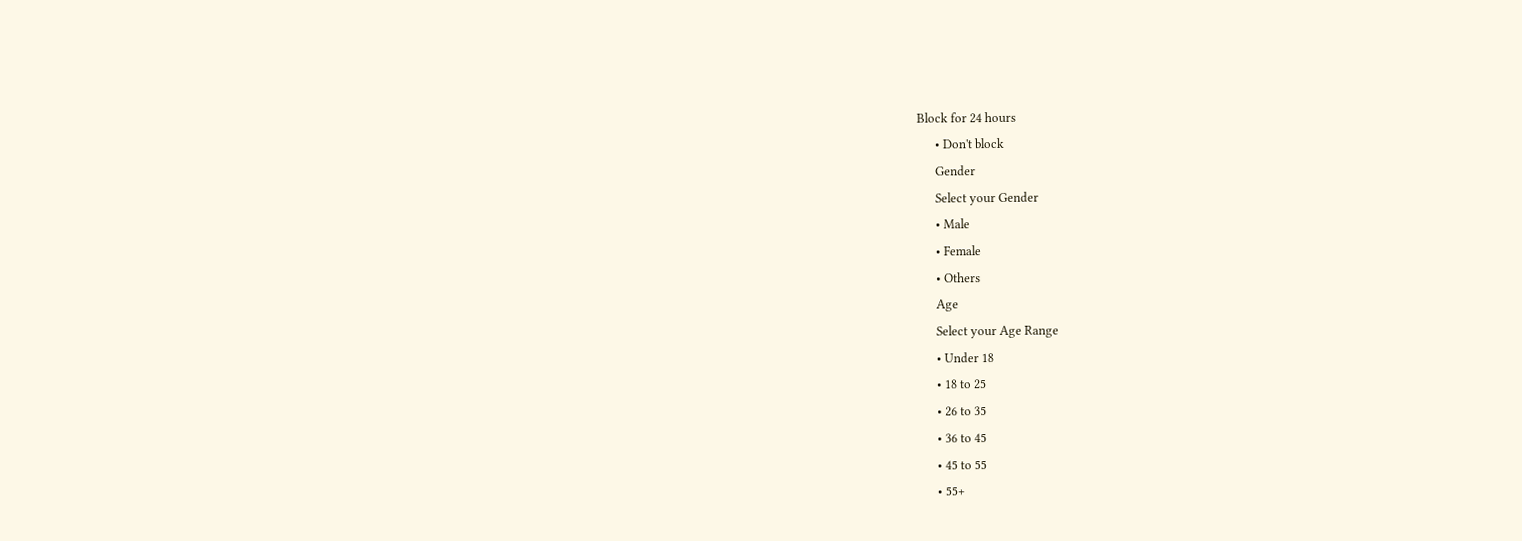Block for 24 hours
      • Don't block
      Gender
      Select your Gender
      • Male
      • Female
      • Others
      Age
      Select your Age Range
      • Under 18
      • 18 to 25
      • 26 to 35
      • 36 to 45
      • 45 to 55
      • 55+